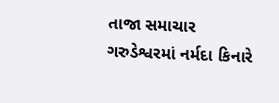તાજા સમાચાર
ગરુડેશ્વરમાં નર્મદા કિનારે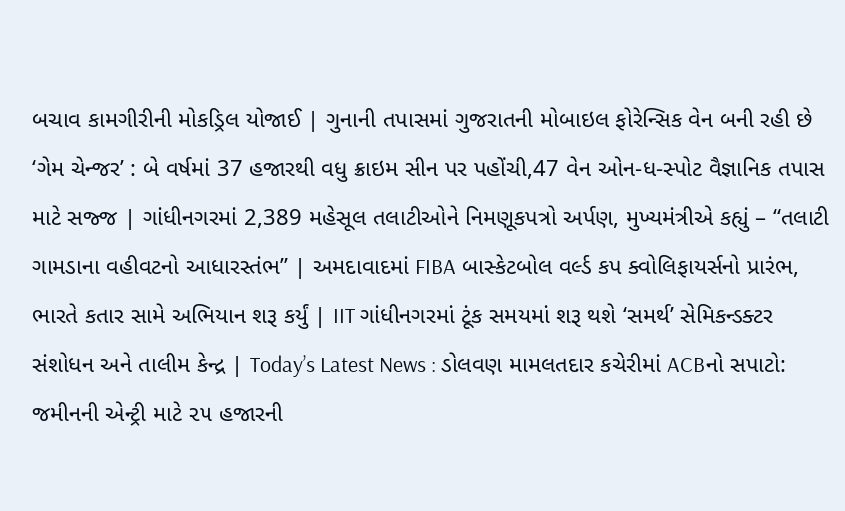બચાવ કામગીરીની મોકડ્રિલ યોજાઈ | ગુનાની તપાસમાં ગુજરાતની મોબાઇલ ફોરેન્સિક વેન બની રહી છે ‘ગેમ ચેન્જર’ : બે વર્ષમાં 37 હજારથી વધુ ક્રાઇમ સીન પર પહોંચી,47 વેન ઓન-ધ-સ્પોટ વૈજ્ઞાનિક તપાસ માટે સજ્જ | ગાંધીનગરમાં 2,389 મહેસૂલ તલાટીઓને નિમણૂકપત્રો અર્પણ, મુખ્યમંત્રીએ કહ્યું – “તલાટી ગામડાના વહીવટનો આધારસ્તંભ” | અમદાવાદમાં FIBA બાસ્કેટબોલ વર્લ્ડ કપ ક્વોલિફાયર્સનો પ્રારંભ, ભારતે કતાર સામે અભિયાન શરૂ કર્યું | IIT ગાંધીનગરમાં ટૂંક સમયમાં શરૂ થશે ‘સમર્થ’ સેમિકન્ડક્ટર સંશોધન અને તાલીમ કેન્દ્ર | Today’s Latest News : ડોલવણ મામલતદાર કચેરીમાં ACBનો સપાટો: જમીનની એન્ટ્રી માટે ૨૫ હજારની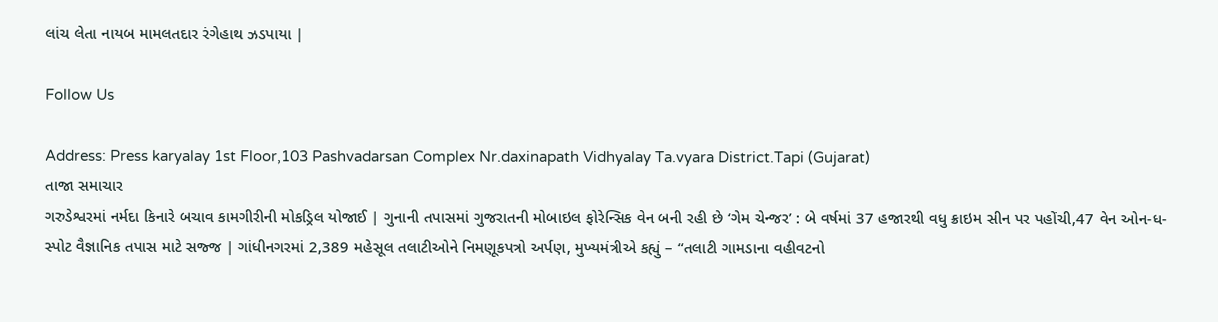લાંચ લેતા નાયબ મામલતદાર રંગેહાથ ઝડપાયા |

Follow Us

Address: Press karyalay 1st Floor,103 Pashvadarsan Complex Nr.daxinapath Vidhyalay Ta.vyara District.Tapi (Gujarat)
તાજા સમાચાર
ગરુડેશ્વરમાં નર્મદા કિનારે બચાવ કામગીરીની મોકડ્રિલ યોજાઈ | ગુનાની તપાસમાં ગુજરાતની મોબાઇલ ફોરેન્સિક વેન બની રહી છે ‘ગેમ ચેન્જર’ : બે વર્ષમાં 37 હજારથી વધુ ક્રાઇમ સીન પર પહોંચી,47 વેન ઓન-ધ-સ્પોટ વૈજ્ઞાનિક તપાસ માટે સજ્જ | ગાંધીનગરમાં 2,389 મહેસૂલ તલાટીઓને નિમણૂકપત્રો અર્પણ, મુખ્યમંત્રીએ કહ્યું – “તલાટી ગામડાના વહીવટનો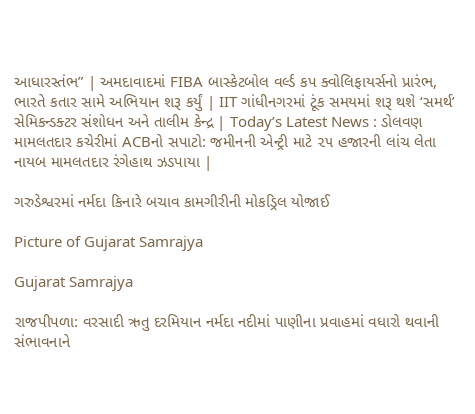આધારસ્તંભ” | અમદાવાદમાં FIBA બાસ્કેટબોલ વર્લ્ડ કપ ક્વોલિફાયર્સનો પ્રારંભ, ભારતે કતાર સામે અભિયાન શરૂ કર્યું | IIT ગાંધીનગરમાં ટૂંક સમયમાં શરૂ થશે ‘સમર્થ’ સેમિકન્ડક્ટર સંશોધન અને તાલીમ કેન્દ્ર | Today’s Latest News : ડોલવણ મામલતદાર કચેરીમાં ACBનો સપાટો: જમીનની એન્ટ્રી માટે ૨૫ હજારની લાંચ લેતા નાયબ મામલતદાર રંગેહાથ ઝડપાયા |

ગરુડેશ્વરમાં નર્મદા કિનારે બચાવ કામગીરીની મોકડ્રિલ યોજાઈ

Picture of Gujarat Samrajya

Gujarat Samrajya

રાજપીપળા: વરસાદી ઋતુ દરમિયાન નર્મદા નદીમાં પાણીના પ્રવાહમાં વધારો થવાની સંભાવનાને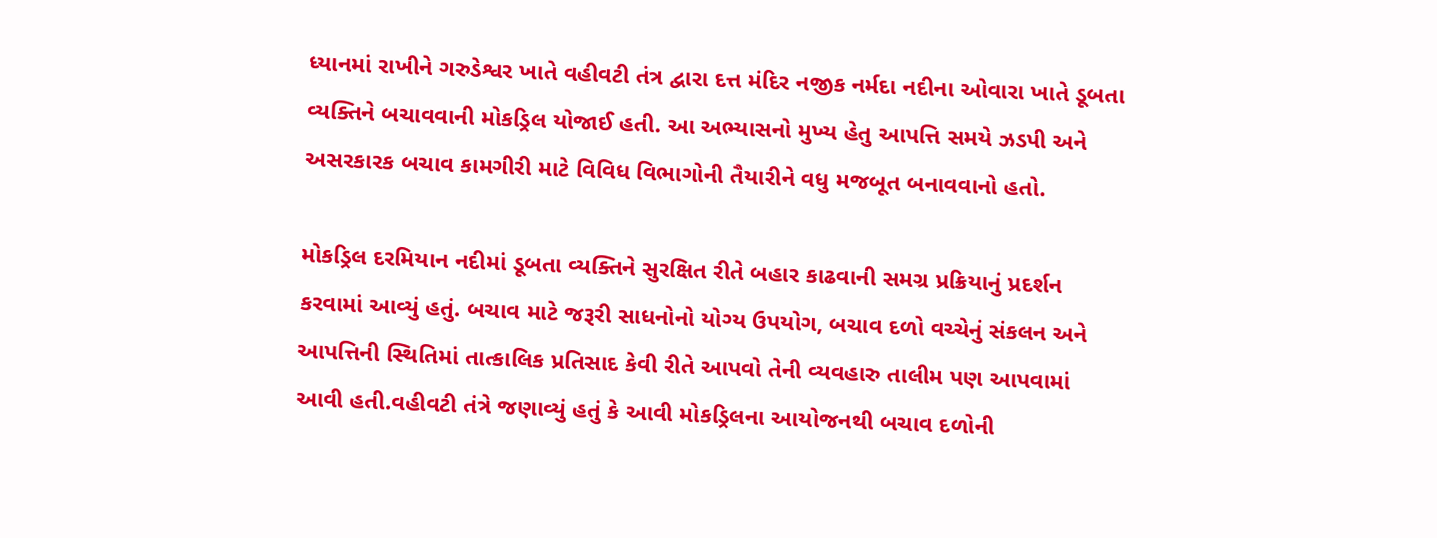ધ્યાનમાં રાખીને ગરુડેશ્વર ખાતે વહીવટી તંત્ર દ્વારા દત્ત મંદિર નજીક નર્મદા નદીના ઓવારા ખાતે ડૂબતા વ્યક્તિને બચાવવાની મોકડ્રિલ યોજાઈ હતી. આ અભ્યાસનો મુખ્ય હેતુ આપત્તિ સમયે ઝડપી અને અસરકારક બચાવ કામગીરી માટે વિવિધ વિભાગોની તૈયારીને વધુ મજબૂત બનાવવાનો હતો.

મોકડ્રિલ દરમિયાન નદીમાં ડૂબતા વ્યક્તિને સુરક્ષિત રીતે બહાર કાઢવાની સમગ્ર પ્રક્રિયાનું પ્રદર્શન કરવામાં આવ્યું હતું. બચાવ માટે જરૂરી સાધનોનો યોગ્ય ઉપયોગ, બચાવ દળો વચ્ચેનું સંકલન અને આપત્તિની સ્થિતિમાં તાત્કાલિક પ્રતિસાદ કેવી રીતે આપવો તેની વ્યવહારુ તાલીમ પણ આપવામાં આવી હતી.વહીવટી તંત્રે જણાવ્યું હતું કે આવી મોકડ્રિલના આયોજનથી બચાવ દળોની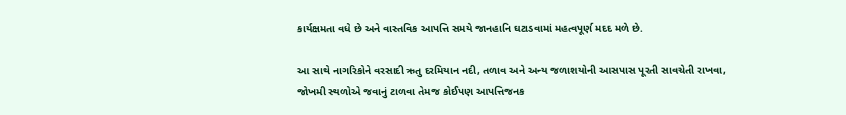કાર્યક્ષમતા વધે છે અને વાસ્તવિક આપત્તિ સમયે જાનહાનિ ઘટાડવામાં મહત્વપૂર્ણ મદદ મળે છે.

આ સાથે નાગરિકોને વરસાદી ઋતુ દરમિયાન નદી, તળાવ અને અન્ય જળાશયોની આસપાસ પૂરતી સાવચેતી રાખવા, જોખમી સ્થળોએ જવાનું ટાળવા તેમજ કોઈપણ આપત્તિજનક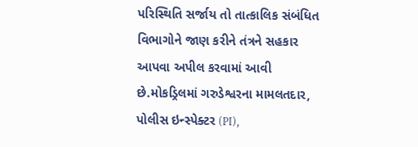પરિસ્થિતિ સર્જાય તો તાત્કાલિક સંબંધિત વિભાગોને જાણ કરીને તંત્રને સહકાર આપવા અપીલ કરવામાં આવી છે.મોકડ્રિલમાં ગરુડેશ્વરના મામલતદાર, પોલીસ ઇન્સ્પેક્ટર (PI),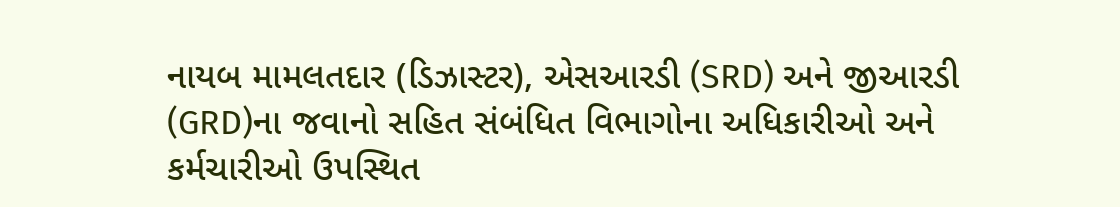નાયબ મામલતદાર (ડિઝાસ્ટર), એસઆરડી (SRD) અને જીઆરડી (GRD)ના જવાનો સહિત સંબંધિત વિભાગોના અધિકારીઓ અને કર્મચારીઓ ઉપસ્થિત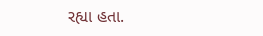રહ્યા હતા.